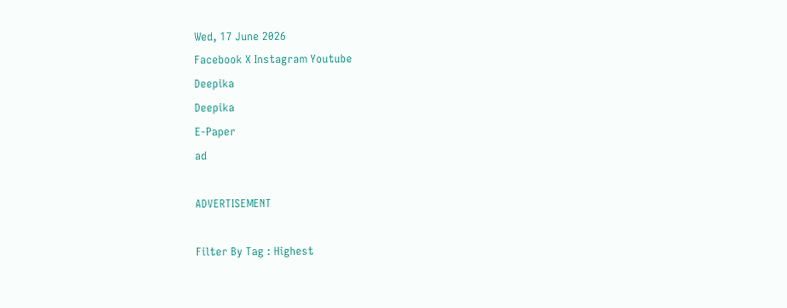Wed, 17 June 2026
Facebook X Instagram Youtube
Deepika
Deepika
E-Paper
ad

ADVERTISEMENT

Filter By Tag : Highest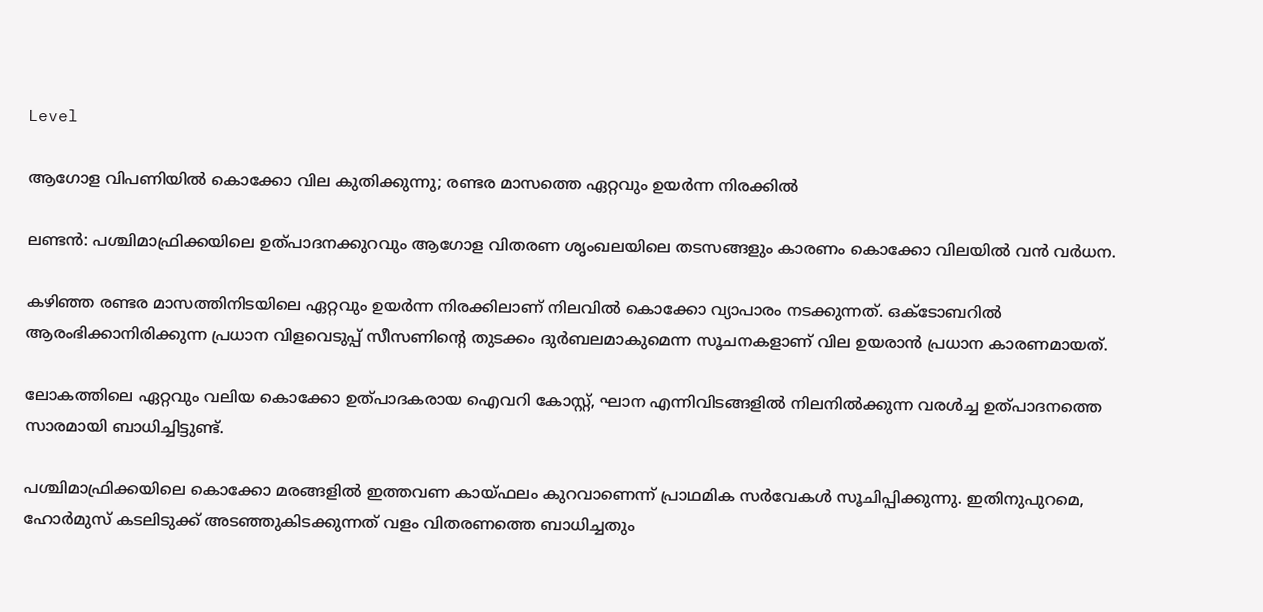Level

ആഗോള വിപണിയിൽ കൊക്കോ വില കുതിക്കുന്നു; രണ്ടര മാസത്തെ ഏറ്റവും ഉയർന്ന നിരക്കിൽ

ലണ്ടൻ: പശ്ചിമാഫ്രിക്കയിലെ ഉത്പാദനക്കുറവും ആഗോള വിതരണ ശൃംഖലയിലെ തടസങ്ങളും കാരണം കൊക്കോ വിലയിൽ വൻ വർധന.

കഴിഞ്ഞ രണ്ടര മാസത്തിനിടയിലെ ഏറ്റവും ഉയർന്ന നിരക്കിലാണ് നിലവിൽ കൊക്കോ വ്യാപാരം നടക്കുന്നത്. ഒക്‌ടോബറിൽ ആരംഭിക്കാനിരിക്കുന്ന പ്രധാന വിളവെടുപ്പ് സീസണിന്‍റെ തുടക്കം ദുർബലമാകുമെന്ന സൂചനകളാണ് വില ഉയരാൻ പ്രധാന കാരണമായത്.

ലോകത്തിലെ ഏറ്റവും വലിയ കൊക്കോ ഉത്പാദകരായ ഐവറി കോസ്റ്റ്, ഘാന എന്നിവിടങ്ങളിൽ നിലനിൽക്കുന്ന വരൾച്ച ഉത്പാദനത്തെ സാരമായി ബാധിച്ചിട്ടുണ്ട്.

പശ്ചിമാഫ്രിക്കയിലെ കൊക്കോ മരങ്ങളിൽ ഇത്തവണ കായ്‌ഫലം കുറവാണെന്ന് പ്രാഥമിക സർവേകൾ സൂചിപ്പിക്കുന്നു. ഇതിനുപുറമെ, ഹോർമുസ് കടലിടുക്ക് അടഞ്ഞുകിടക്കുന്നത് വളം വിതരണത്തെ ബാധിച്ചതും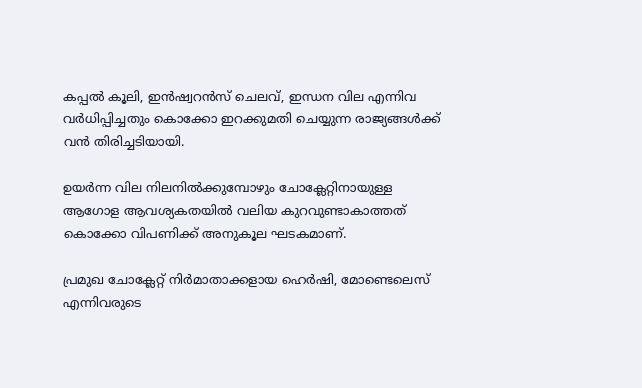കപ്പൽ കൂലി, ഇൻഷ്വറൻസ് ചെലവ്, ഇന്ധന വില എന്നിവ വർധിപ്പിച്ചതും കൊക്കോ ഇറക്കുമതി ചെയ്യുന്ന രാജ്യങ്ങൾക്ക് വൻ തിരിച്ചടിയായി.

ഉയർന്ന വില നിലനിൽക്കുമ്പോഴും ചോക്ലേറ്റിനായുള്ള ആഗോള ആവശ്യകതയിൽ വലിയ കുറവുണ്ടാകാത്തത് കൊക്കോ വിപണിക്ക് അനുകൂല ഘടകമാണ്.

പ്രമുഖ ചോക്ലേറ്റ് നിർമാതാക്കളായ ഹെർഷി, മോണ്ടെലെസ് എന്നിവരുടെ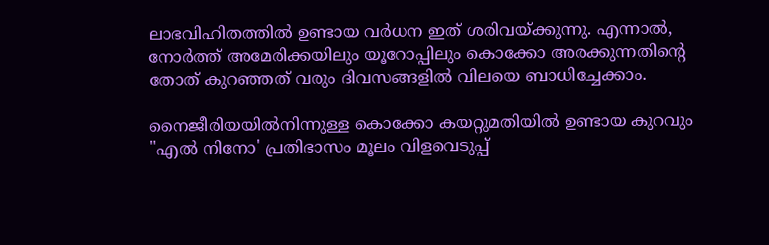ലാഭവിഹിതത്തിൽ ഉണ്ടായ വർധന ഇത് ശരിവയ്ക്കുന്നു. എന്നാൽ, നോർത്ത് അമേരിക്കയിലും യൂറോപ്പിലും കൊക്കോ അരക്കുന്നതിന്‍റെ തോത് കുറഞ്ഞത് വരും ദിവസങ്ങളിൽ വിലയെ ബാധിച്ചേക്കാം.

നൈജീരിയയിൽനിന്നുള്ള കൊക്കോ കയറ്റുമതിയിൽ ഉണ്ടായ കുറവും "എൽ നിനോ' പ്രതിഭാസം മൂലം വിളവെടുപ്പ്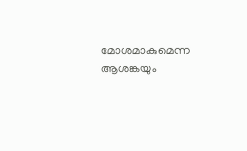മോശമാകുമെന്ന ആശങ്കയും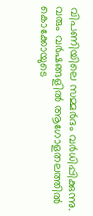വിപണിയിലെ സമ്മർദം വർധിപ്പിക്കുന്നു. വരും വർഷങ്ങളിൽ ആഗോളതലത്തിൽ കൊക്കോയുടെ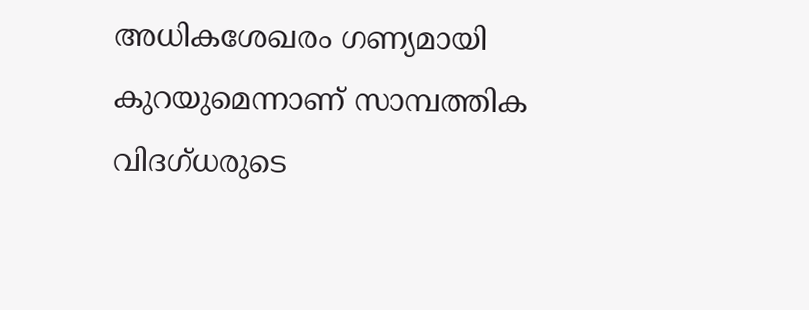അധികശേഖരം ഗണ്യമായി കുറയുമെന്നാണ് സാമ്പത്തിക വിദഗ്ധരുടെ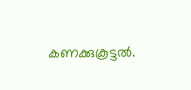കണക്കുകൂട്ടൽ.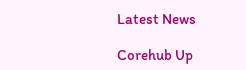Latest News

Corehub Up